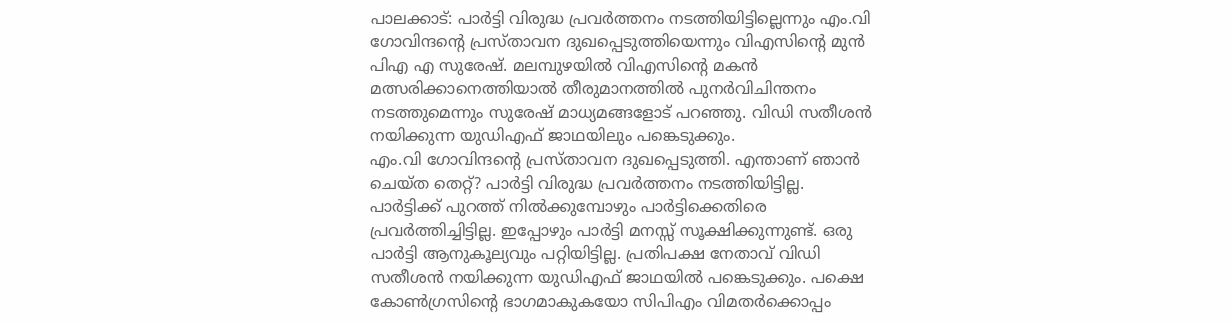പാലക്കാട്: പാർട്ടി വിരുദ്ധ പ്രവർത്തനം നടത്തിയിട്ടില്ലെന്നും എം.വി ഗോവിന്ദൻ്റെ പ്രസ്താവന ദുഖപ്പെടുത്തിയെന്നും വിഎസിൻ്റെ മുൻ പിഎ എ സുരേഷ്. മലമ്പുഴയിൽ വിഎസിന്റെ മകൻ മത്സരിക്കാനെത്തിയാൽ തീരുമാനത്തിൽ പുനർവിചിന്തനം നടത്തുമെന്നും സുരേഷ് മാധ്യമങ്ങളോട് പറഞ്ഞു. വിഡി സതീശൻ നയിക്കുന്ന യുഡിഎഫ് ജാഥയിലും പങ്കെടുക്കും.
എം.വി ഗോവിന്ദൻ്റെ പ്രസ്താവന ദുഖപ്പെടുത്തി. എന്താണ് ഞാൻ ചെയ്ത തെറ്റ്? പാർട്ടി വിരുദ്ധ പ്രവർത്തനം നടത്തിയിട്ടില്ല. പാർട്ടിക്ക് പുറത്ത് നിൽക്കുമ്പോഴും പാർട്ടിക്കെതിരെ പ്രവർത്തിച്ചിട്ടില്ല. ഇപ്പോഴും പാർട്ടി മനസ്സ് സൂക്ഷിക്കുന്നുണ്ട്. ഒരു പാർട്ടി ആനുകൂല്യവും പറ്റിയിട്ടില്ല. പ്രതിപക്ഷ നേതാവ് വിഡി സതീശൻ നയിക്കുന്ന യുഡിഎഫ് ജാഥയിൽ പങ്കെടുക്കും. പക്ഷെ കോൺഗ്രസിൻ്റെ ഭാഗമാകുകയോ സിപിഎം വിമതർക്കൊപ്പം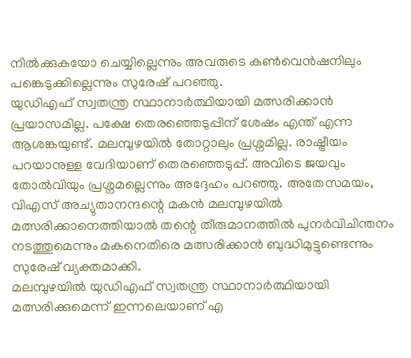നിൽക്കുകയോ ചെയ്യില്ലെന്നും അവരുടെ കൺവെൻഷനിലും പങ്കെടുക്കില്ലെന്നും സുരേഷ് പറഞ്ഞു.
യുഡിഎഫ് സ്വതന്ത്ര സ്ഥാനാർത്ഥിയായി മത്സരിക്കാൻ പ്രയാസമില്ല. പക്ഷേ തെരഞ്ഞെടുപ്പിന് ശേഷം എന്ത് എന്ന ആശങ്കയുണ്ട്. മലമ്പുഴയിൽ തോറ്റാലും പ്രശ്നമില്ല. രാഷ്ട്രീയം പറയാനുള്ള വേദിയാണ് തെരഞ്ഞെടുപ്പ്. അവിടെ ജയവും തോൽവിയും പ്രശ്നമല്ലെന്നും അദ്ദേഹം പറഞ്ഞു. അതേസമയം, വിഎസ് അച്യുതാനന്ദന്റെ മകൻ മലമ്പുഴയിൽ മത്സരിക്കാനെത്തിയാൽ തന്റെ തീരുമാനത്തിൽ പുനർവിചിന്തനം നടത്തുമെന്നും മകനെതിരെ മത്സരിക്കാൻ ബുദ്ധിമുട്ടുണ്ടെന്നും സുരേഷ് വ്യക്തമാക്കി.
മലമ്പുഴയിൽ യുഡിഎഫ് സ്വതന്ത്ര സ്ഥാനാർത്ഥിയായി മത്സരിക്കുമെന്ന് ഇന്നലെയാണ് എ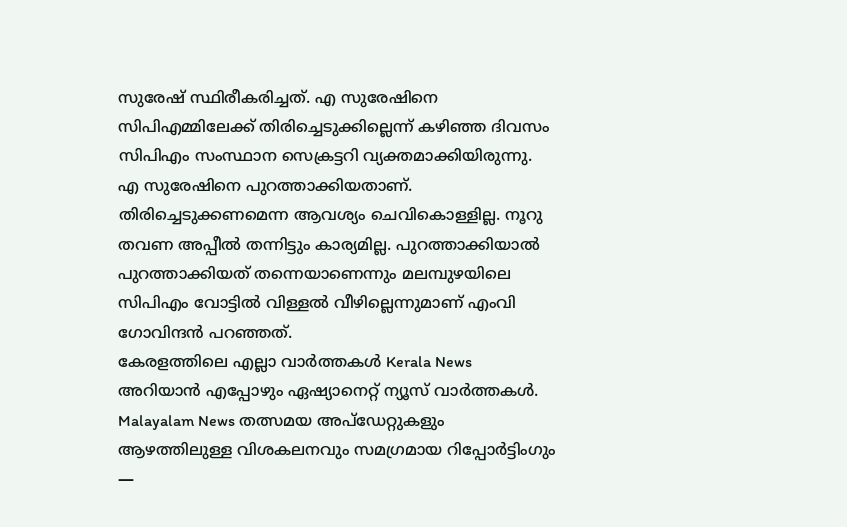സുരേഷ് സ്ഥിരീകരിച്ചത്. എ സുരേഷിനെ സിപിഎമ്മിലേക്ക് തിരിച്ചെടുക്കില്ലെന്ന് കഴിഞ്ഞ ദിവസം സിപിഎം സംസ്ഥാന സെക്രട്ടറി വ്യക്തമാക്കിയിരുന്നു. എ സുരേഷിനെ പുറത്താക്കിയതാണ്. തിരിച്ചെടുക്കണമെന്ന ആവശ്യം ചെവികൊള്ളില്ല. നൂറു തവണ അപ്പീൽ തന്നിട്ടും കാര്യമില്ല. പുറത്താക്കിയാൽ പുറത്താക്കിയത് തന്നെയാണെന്നും മലമ്പുഴയിലെ സിപിഎം വോട്ടിൽ വിള്ളൽ വീഴില്ലെന്നുമാണ് എംവി ഗോവിന്ദൻ പറഞ്ഞത്.
കേരളത്തിലെ എല്ലാ വാർത്തകൾ Kerala News അറിയാൻ എപ്പോഴും ഏഷ്യാനെറ്റ് ന്യൂസ് വാർത്തകൾ. Malayalam News തത്സമയ അപ്ഡേറ്റുകളും ആഴത്തിലുള്ള വിശകലനവും സമഗ്രമായ റിപ്പോർട്ടിംഗും —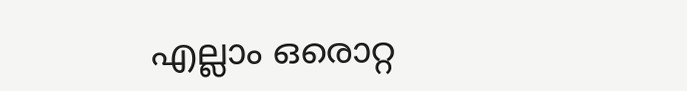എല്ലാം ഒരൊറ്റ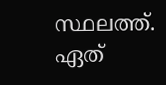സ്ഥലത്ത്. ഏത്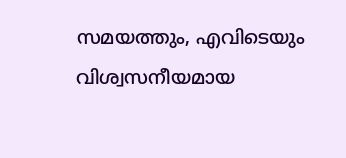സമയത്തും, എവിടെയും വിശ്വസനീയമായ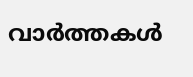വാർത്തകൾ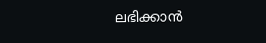ലഭിക്കാൻ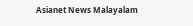Asianet News Malayalam